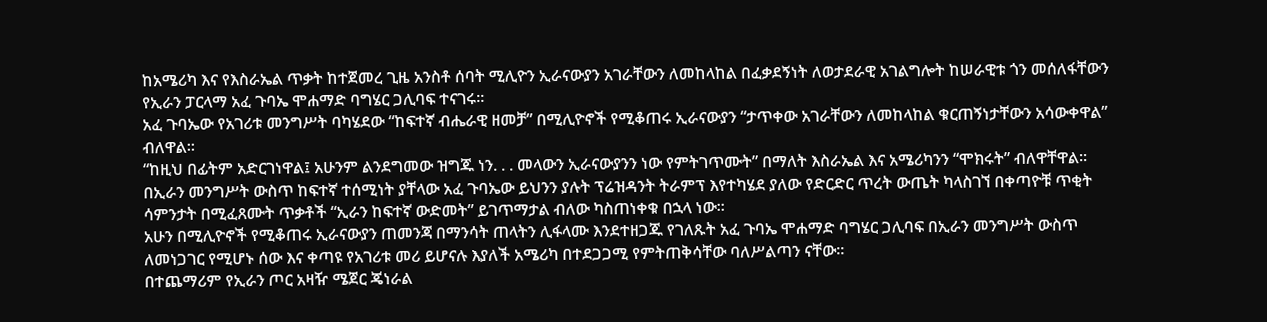ከአሜሪካ እና የእስራኤል ጥቃት ከተጀመረ ጊዜ አንስቶ ሰባት ሚሊዮን ኢራናውያን አገራቸውን ለመከላከል በፈቃደኝነት ለወታደራዊ አገልግሎት ከሠራዊቱ ጎን መሰለፋቸውን የኢራን ፓርላማ አፈ ጉባኤ ሞሐማድ ባግሄር ጋሊባፍ ተናገሩ።
አፈ ጉባኤው የአገሪቱ መንግሥት ባካሄደው “ከፍተኛ ብሔራዊ ዘመቻ” በሚሊዮኖች የሚቆጠሩ ኢራናውያን “ታጥቀው አገራቸውን ለመከላከል ቁርጠኝነታቸውን አሳውቀዋል” ብለዋል።
“ከዚህ በፊትም አድርገነዋል፤ አሁንም ልንደግመው ዝግጁ ነን. . . መላውን ኢራናውያንን ነው የምትገጥሙት” በማለት እስራኤል እና አሜሪካንን “ሞክሩት” ብለዋቸዋል።
በኢራን መንግሥት ውስጥ ከፍተኛ ተሰሚነት ያቸላው አፈ ጉባኤው ይህንን ያሉት ፕሬዝዳንት ትራምፕ እየተካሄደ ያለው የድርድር ጥረት ውጤት ካላስገኘ በቀጣዮቹ ጥቂት ሳምንታት በሚፈጸሙት ጥቃቶች “ኢራን ከፍተኛ ውድመት” ይገጥማታል ብለው ካስጠነቀቁ በኋላ ነው።
አሁን በሚሊዮኖች የሚቆጠሩ ኢራናውያን ጠመንጃ በማንሳት ጠላትን ሊፋላሙ እንደተዘጋጁ የገለጹት አፈ ጉባኤ ሞሐማድ ባግሄር ጋሊባፍ በኢራን መንግሥት ውስጥ ለመነጋገር የሚሆኑ ሰው እና ቀጣዩ የአገሪቱ መሪ ይሆናሉ እያለች አሜሪካ በተደጋጋሚ የምትጠቅሳቸው ባለሥልጣን ናቸው።
በተጨማሪም የኢራን ጦር አዛዥ ሜጀር ጄነራል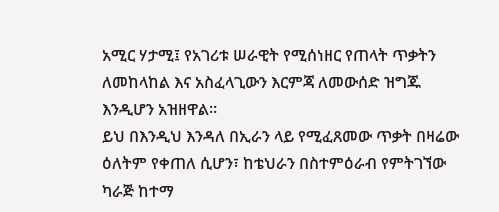አሚር ሃታሚ፤ የአገሪቱ ሠራዊት የሚሰነዘር የጠላት ጥቃትን ለመከላከል እና አስፈላጊውን እርምጃ ለመውሰድ ዝግጁ እንዲሆን አዝዘዋል።
ይህ በእንዲህ እንዳለ በኢራን ላይ የሚፈጸመው ጥቃት በዛሬው ዕለትም የቀጠለ ሲሆን፣ ከቴህራን በስተምዕራብ የምትገኘው ካራጅ ከተማ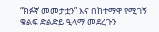“ክፉኛ መመታቷን” እና በከተማዋ የሚገኝ ቁልፍ ድልድይ ዒላማ መደረጉን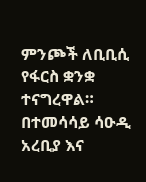ምንጮች ለቢቢሲ የፋርስ ቋንቋ ተናግረዋል።
በተመሳሳይ ሳዑዲ አረቢያ እና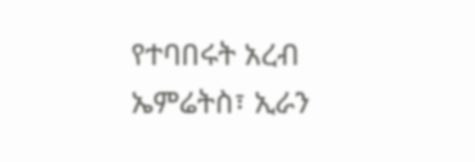የተባበሩት አረብ ኤምሬትስ፣ ኢራን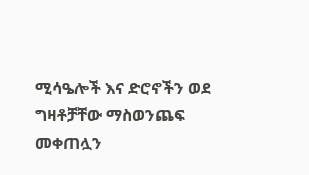ሚሳዔሎች እና ድሮኖችን ወደ ግዛቶቻቸው ማስወንጨፍ መቀጠሏን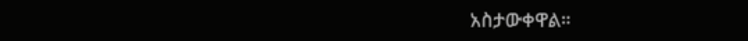አስታውቀዋል።